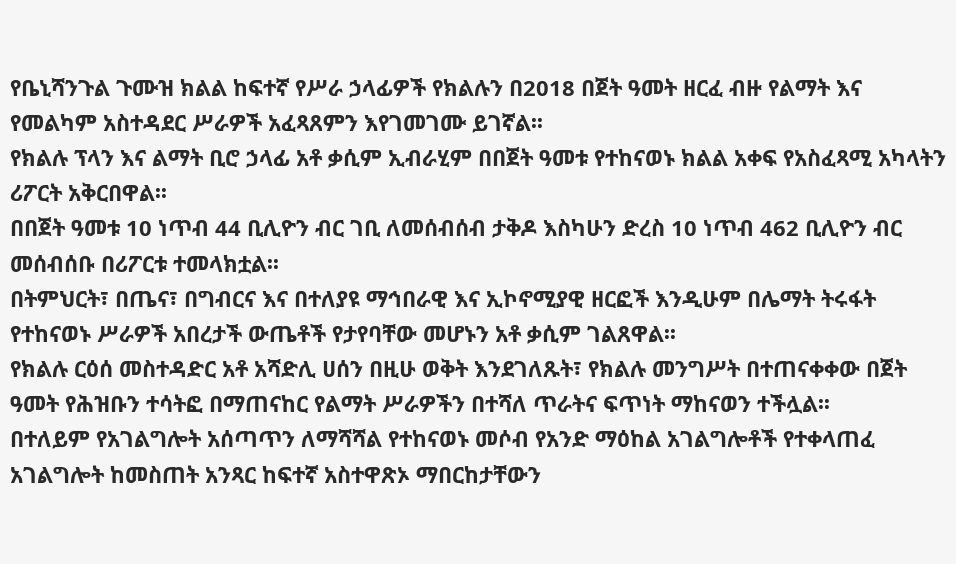የቤኒሻንጉል ጉሙዝ ክልል ከፍተኛ የሥራ ኃላፊዎች የክልሉን በ2018 በጀት ዓመት ዘርፈ ብዙ የልማት እና የመልካም አስተዳደር ሥራዎች አፈጻጸምን እየገመገሙ ይገኛል፡፡
የክልሉ ፕላን እና ልማት ቢሮ ኃላፊ አቶ ቃሲም ኢብራሂም በበጀት ዓመቱ የተከናወኑ ክልል አቀፍ የአስፈጻሚ አካላትን ሪፖርት አቅርበዋል፡፡
በበጀት ዓመቱ 10 ነጥብ 44 ቢሊዮን ብር ገቢ ለመሰብሰብ ታቅዶ እስካሁን ድረስ 10 ነጥብ 462 ቢሊዮን ብር መሰብሰቡ በሪፖርቱ ተመላክቷል፡፡
በትምህርት፣ በጤና፣ በግብርና እና በተለያዩ ማኅበራዊ እና ኢኮኖሚያዊ ዘርፎች እንዲሁም በሌማት ትሩፋት የተከናወኑ ሥራዎች አበረታች ውጤቶች የታየባቸው መሆኑን አቶ ቃሲም ገልጸዋል፡፡
የክልሉ ርዕሰ መስተዳድር አቶ አሻድሊ ሀሰን በዚሁ ወቅት እንደገለጹት፣ የክልሉ መንግሥት በተጠናቀቀው በጀት ዓመት የሕዝቡን ተሳትፎ በማጠናከር የልማት ሥራዎችን በተሻለ ጥራትና ፍጥነት ማከናወን ተችሏል፡፡
በተለይም የአገልግሎት አሰጣጥን ለማሻሻል የተከናወኑ መሶብ የአንድ ማዕከል አገልግሎቶች የተቀላጠፈ አገልግሎት ከመስጠት አንጻር ከፍተኛ አስተዋጽኦ ማበርከታቸውን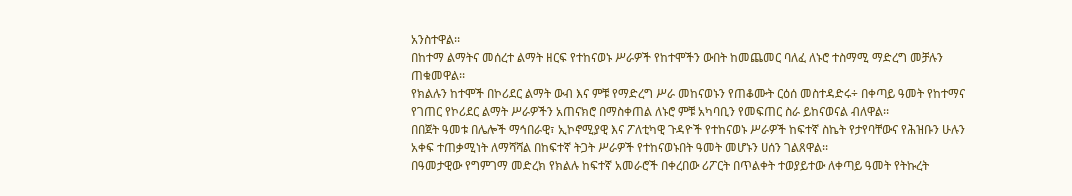አንስተዋል፡፡
በከተማ ልማትና መሰረተ ልማት ዘርፍ የተከናወኑ ሥራዎች የከተሞችን ውበት ከመጨመር ባለፈ ለኑሮ ተስማሚ ማድረግ መቻሉን ጠቁመዋል፡፡
የክልሉን ከተሞች በኮሪደር ልማት ውብ እና ምቹ የማድረግ ሥራ መከናወኑን የጠቆሙት ርዕሰ መስተዳድሩ÷ በቀጣይ ዓመት የከተማና የገጠር የኮሪደር ልማት ሥራዎችን አጠናክሮ በማስቀጠል ለኑሮ ምቹ አካባቢን የመፍጠር ስራ ይከናወናል ብለዋል፡፡
በበጀት ዓመቱ በሌሎች ማኅበራዊ፣ ኢኮኖሚያዊ እና ፖለቲካዊ ጉዳዮች የተከናወኑ ሥራዎች ከፍተኛ ስኬት የታየባቸውና የሕዝቡን ሁሉን አቀፍ ተጠቃሚነት ለማሻሻል በከፍተኛ ትጋት ሥራዎች የተከናወኑበት ዓመት መሆኑን ሀሰን ገልጸዋል፡፡
በዓመታዊው የግምገማ መድረክ የክልሉ ከፍተኛ አመራሮች በቀረበው ሪፖርት በጥልቀት ተወያይተው ለቀጣይ ዓመት የትኩረት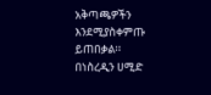አቅጣጫዎችን እንደሚያስቀምጡ ይጠበቃል፡፡
በነስረዲን ሀሚድ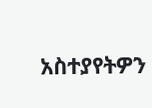አስተያየትዎን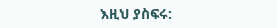እዚህ ያስፍሩ: